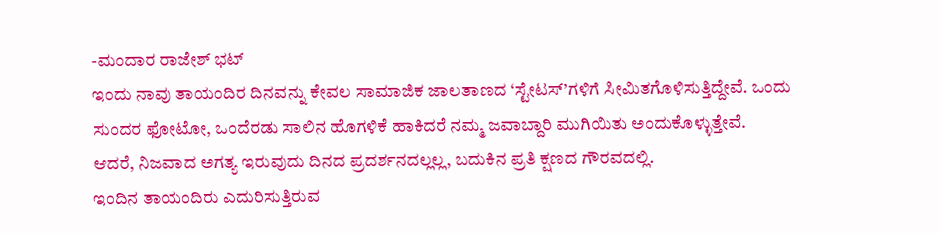-ಮಂದಾರ ರಾಜೇಶ್ ಭಟ್
ಇಂದು ನಾವು ತಾಯಂದಿರ ದಿನವನ್ನು ಕೇವಲ ಸಾಮಾಜಿಕ ಜಾಲತಾಣದ ‘ಸ್ಟೇಟಸ್’ಗಳಿಗೆ ಸೀಮಿತಗೊಳಿಸುತ್ತಿದ್ದೇವೆ. ಒಂದು ಸುಂದರ ಫೋಟೋ, ಒಂದೆರಡು ಸಾಲಿನ ಹೊಗಳಿಕೆ ಹಾಕಿದರೆ ನಮ್ಮ ಜವಾಬ್ದಾರಿ ಮುಗಿಯಿತು ಅಂದುಕೊಳ್ಳುತ್ತೇವೆ.
ಆದರೆ, ನಿಜವಾದ ಅಗತ್ಯ ಇರುವುದು ದಿನದ ಪ್ರದರ್ಶನದಲ್ಲಲ್ಲ, ಬದುಕಿನ ಪ್ರತಿ ಕ್ಷಣದ ಗೌರವದಲ್ಲಿ.
ಇಂದಿನ ತಾಯಂದಿರು ಎದುರಿಸುತ್ತಿರುವ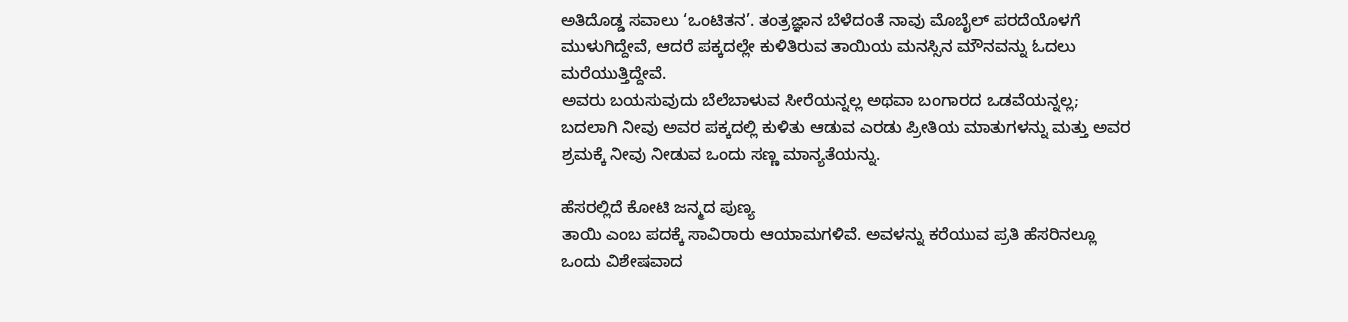ಅತಿದೊಡ್ಡ ಸವಾಲು ‘ಒಂಟಿತನ’. ತಂತ್ರಜ್ಞಾನ ಬೆಳೆದಂತೆ ನಾವು ಮೊಬೈಲ್ ಪರದೆಯೊಳಗೆ ಮುಳುಗಿದ್ದೇವೆ, ಆದರೆ ಪಕ್ಕದಲ್ಲೇ ಕುಳಿತಿರುವ ತಾಯಿಯ ಮನಸ್ಸಿನ ಮೌನವನ್ನು ಓದಲು ಮರೆಯುತ್ತಿದ್ದೇವೆ.
ಅವರು ಬಯಸುವುದು ಬೆಲೆಬಾಳುವ ಸೀರೆಯನ್ನಲ್ಲ ಅಥವಾ ಬಂಗಾರದ ಒಡವೆಯನ್ನಲ್ಲ; ಬದಲಾಗಿ ನೀವು ಅವರ ಪಕ್ಕದಲ್ಲಿ ಕುಳಿತು ಆಡುವ ಎರಡು ಪ್ರೀತಿಯ ಮಾತುಗಳನ್ನು ಮತ್ತು ಅವರ ಶ್ರಮಕ್ಕೆ ನೀವು ನೀಡುವ ಒಂದು ಸಣ್ಣ ಮಾನ್ಯತೆಯನ್ನು.

ಹೆಸರಲ್ಲಿದೆ ಕೋಟಿ ಜನ್ಮದ ಪುಣ್ಯ
ತಾಯಿ ಎಂಬ ಪದಕ್ಕೆ ಸಾವಿರಾರು ಆಯಾಮಗಳಿವೆ. ಅವಳನ್ನು ಕರೆಯುವ ಪ್ರತಿ ಹೆಸರಿನಲ್ಲೂ ಒಂದು ವಿಶೇಷವಾದ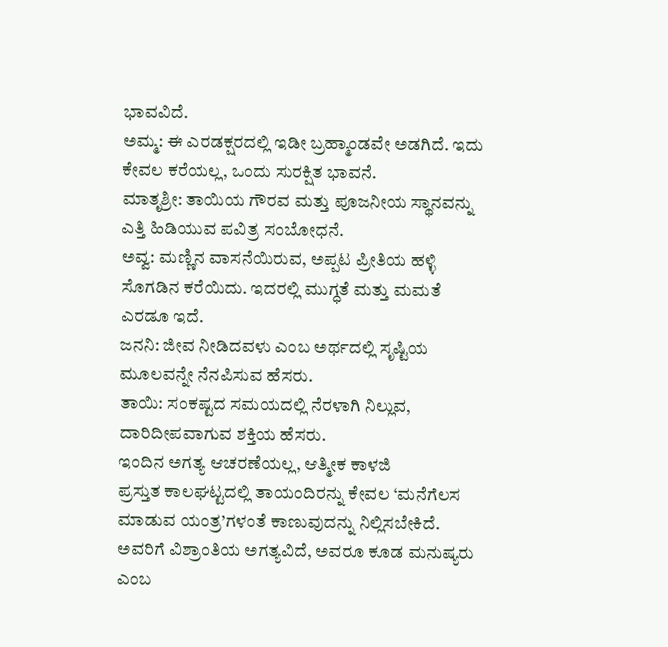ಭಾವವಿದೆ.
ಅಮ್ಮ: ಈ ಎರಡಕ್ಷರದಲ್ಲಿ ಇಡೀ ಬ್ರಹ್ಮಾಂಡವೇ ಅಡಗಿದೆ. ಇದು ಕೇವಲ ಕರೆಯಲ್ಲ, ಒಂದು ಸುರಕ್ಷಿತ ಭಾವನೆ.
ಮಾತೃಶ್ರೀ: ತಾಯಿಯ ಗೌರವ ಮತ್ತು ಪೂಜನೀಯ ಸ್ಥಾನವನ್ನು ಎತ್ತಿ ಹಿಡಿಯುವ ಪವಿತ್ರ ಸಂಬೋಧನೆ.
ಅವ್ವ: ಮಣ್ಣಿನ ವಾಸನೆಯಿರುವ, ಅಪ್ಪಟ ಪ್ರೀತಿಯ ಹಳ್ಳಿ ಸೊಗಡಿನ ಕರೆಯಿದು. ಇದರಲ್ಲಿ ಮುಗ್ಧತೆ ಮತ್ತು ಮಮತೆ ಎರಡೂ ಇದೆ.
ಜನನಿ: ಜೀವ ನೀಡಿದವಳು ಎಂಬ ಅರ್ಥದಲ್ಲಿ ಸೃಷ್ಟಿಯ ಮೂಲವನ್ನೇ ನೆನಪಿಸುವ ಹೆಸರು.
ತಾಯಿ: ಸಂಕಷ್ಟದ ಸಮಯದಲ್ಲಿ ನೆರಳಾಗಿ ನಿಲ್ಲುವ, ದಾರಿದೀಪವಾಗುವ ಶಕ್ತಿಯ ಹೆಸರು.
ಇಂದಿನ ಅಗತ್ಯ ಆಚರಣೆಯಲ್ಲ, ಆತ್ಮೀಕ ಕಾಳಜಿ
ಪ್ರಸ್ತುತ ಕಾಲಘಟ್ಟದಲ್ಲಿ ತಾಯಂದಿರನ್ನು ಕೇವಲ ‘ಮನೆಗೆಲಸ ಮಾಡುವ ಯಂತ್ರ’ಗಳಂತೆ ಕಾಣುವುದನ್ನು ನಿಲ್ಲಿಸಬೇಕಿದೆ. ಅವರಿಗೆ ವಿಶ್ರಾಂತಿಯ ಅಗತ್ಯವಿದೆ, ಅವರೂ ಕೂಡ ಮನುಷ್ಯರು ಎಂಬ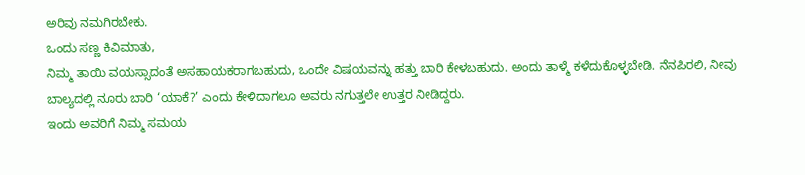ಅರಿವು ನಮಗಿರಬೇಕು.
ಒಂದು ಸಣ್ಣ ಕಿವಿಮಾತು,
ನಿಮ್ಮ ತಾಯಿ ವಯಸ್ಸಾದಂತೆ ಅಸಹಾಯಕರಾಗಬಹುದು, ಒಂದೇ ವಿಷಯವನ್ನು ಹತ್ತು ಬಾರಿ ಕೇಳಬಹುದು. ಅಂದು ತಾಳ್ಮೆ ಕಳೆದುಕೊಳ್ಳಬೇಡಿ. ನೆನಪಿರಲಿ, ನೀವು ಬಾಲ್ಯದಲ್ಲಿ ನೂರು ಬಾರಿ ‘ಯಾಕೆ?’ ಎಂದು ಕೇಳಿದಾಗಲೂ ಅವರು ನಗುತ್ತಲೇ ಉತ್ತರ ನೀಡಿದ್ದರು.
ಇಂದು ಅವರಿಗೆ ನಿಮ್ಮ ಸಮಯ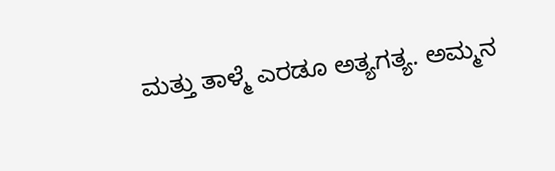ಮತ್ತು ತಾಳ್ಮೆ ಎರಡೂ ಅತ್ಯಗತ್ಯ. ಅಮ್ಮನ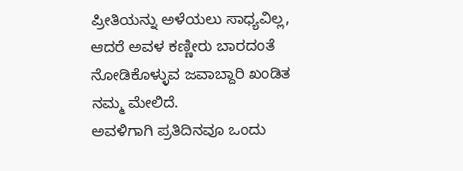ಪ್ರೀತಿಯನ್ನು ಅಳೆಯಲು ಸಾಧ್ಯವಿಲ್ಲ, ಆದರೆ ಅವಳ ಕಣ್ಣೀರು ಬಾರದಂತೆ ನೋಡಿಕೊಳ್ಳುವ ಜವಾಬ್ದಾರಿ ಖಂಡಿತ ನಮ್ಮ ಮೇಲಿದೆ.
ಅವಳಿಗಾಗಿ ಪ್ರತಿದಿನವೂ ಒಂದು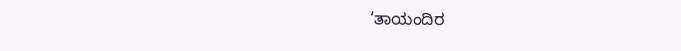‘ತಾಯಂದಿರ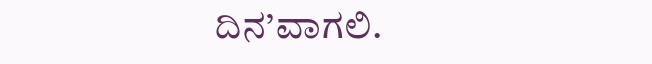ದಿನ’ವಾಗಲಿ.